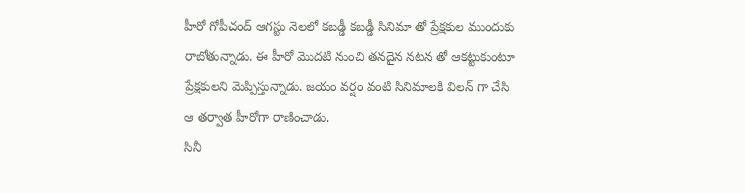హీరో గోపీచంద్ ఆగస్టు నెలలో కబడ్డీ కబడ్డీ సినిమా తో ప్రేక్షకుల ముందుకు రాబోతున్నాడు. ఈ హీరో మొదటి నుంచి తనదైన నటన తో ఆకట్టుకుంటూ ప్రేక్షకులని మెప్పిస్తున్నాడు. జయం వర్షం వంటి సినిమాలకి విలన్ గా చేసి ఆ తర్వాత హీరోగా రాణించాడు.
సినీ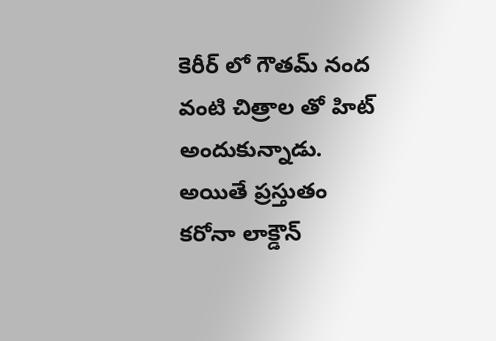కెరీర్ లో గౌతమ్ నంద వంటి చిత్రాల తో హిట్ అందుకున్నాడు. అయితే ప్రస్తుతం కరోనా లాక్డౌన్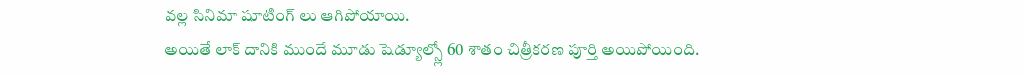వల్ల సినిమా షూటింగ్ లు ఆగిపోయాయి.
అయితే లాక్ దానికి ముందే మూడు షెడ్యూల్స్లో 60 శాతం చిత్రీకరణ పూర్తి అయిపోయింది.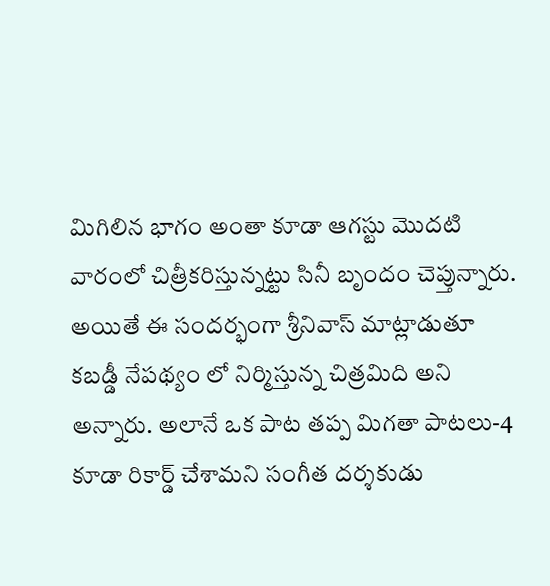మిగిలిన భాగం అంతా కూడా ఆగస్టు మొదటి వారంలో చిత్రీకరిస్తున్నట్టు సినీ బృందం చెప్తున్నారు.
అయితే ఈ సందర్భంగా శ్రీనివాస్ మాట్లాడుతూ కబడ్డీ నేపథ్యం లో నిర్మిస్తున్న చిత్రమిది అని అన్నారు. అలానే ఒక పాట తప్ప మిగతా పాటలు-4 కూడా రికార్డ్ చేశామని సంగీత దర్శకుడు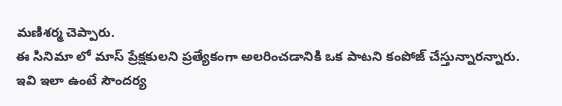మణిశర్మ చెప్పారు.
ఈ సినిమా లో మాస్ ప్రేక్షకులని ప్రత్యేకంగా అలరించడానికి ఒక పాటని కంపోజ్ చేస్తున్నారన్నారు.
ఇవి ఇలా ఉంటే సౌందర్య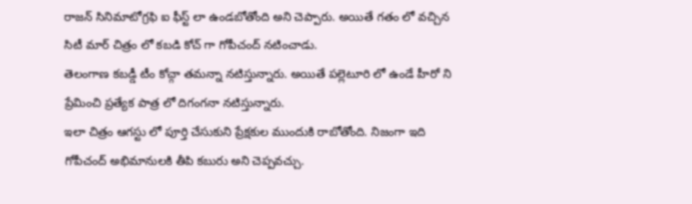రాజన్ సినిమాటోగ్రఫి ఐ ఫీస్ట్ లా ఉండబోతోంది అని చెప్పారు. అయితే గతం లో వచ్చిన సిటీ మార్ చిత్రం లో కబడి కోచ్ గా గోపీచంద్ నటించాడు.
తెలంగాణ కబడ్డీ టీం కోచ్గా తమన్నా నటిస్తున్నారు. అయితే పల్లెటూరి లో ఉండే హీరో ని ప్రేమించి ప్రత్యేక పాత్ర లో దిగంగనా నటిస్తున్నారు.
ఇలా చిత్రం ఆగస్టు లో పూర్తి చేసుకుని ప్రేక్షకుల ముందుకి రాబోతోంది. నిజంగా ఇది గోపీచంద్ అభిమానులకి తీపి కబురు అని చెప్పవచ్చు.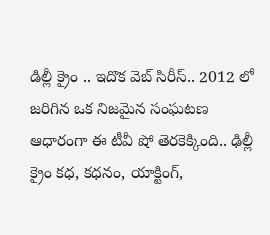డిల్లీ క్రైం .. ఇదొక వెబ్ సిరీస్.. 2012 లో జరిగిన ఒక నిజమైన సంఘటణ ఆధారంగా ఈ టీవీ షో తెరకెక్కింది.. ఢిల్లీ క్రైం కధ, కధనం, యాక్టింగ్,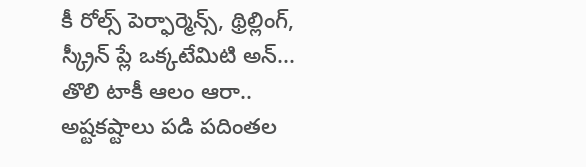కీ రోల్స్ పెర్ఫార్మెన్స్, థ్రిల్లింగ్, స్క్రీన్ ప్లే ఒక్కటేమిటి అన్...
తొలి టాకీ ఆలం ఆరా.. అష్టకష్టాలు పడి పదింతల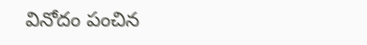వినోదం పంచిన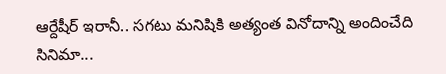ఆర్దేషీర్ ఇరానీ.. సగటు మనిషికి అత్యంత వినోదాన్ని అందించేది సినిమా...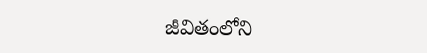జీవితంలోని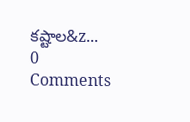కష్టాల&z...
0 Comments